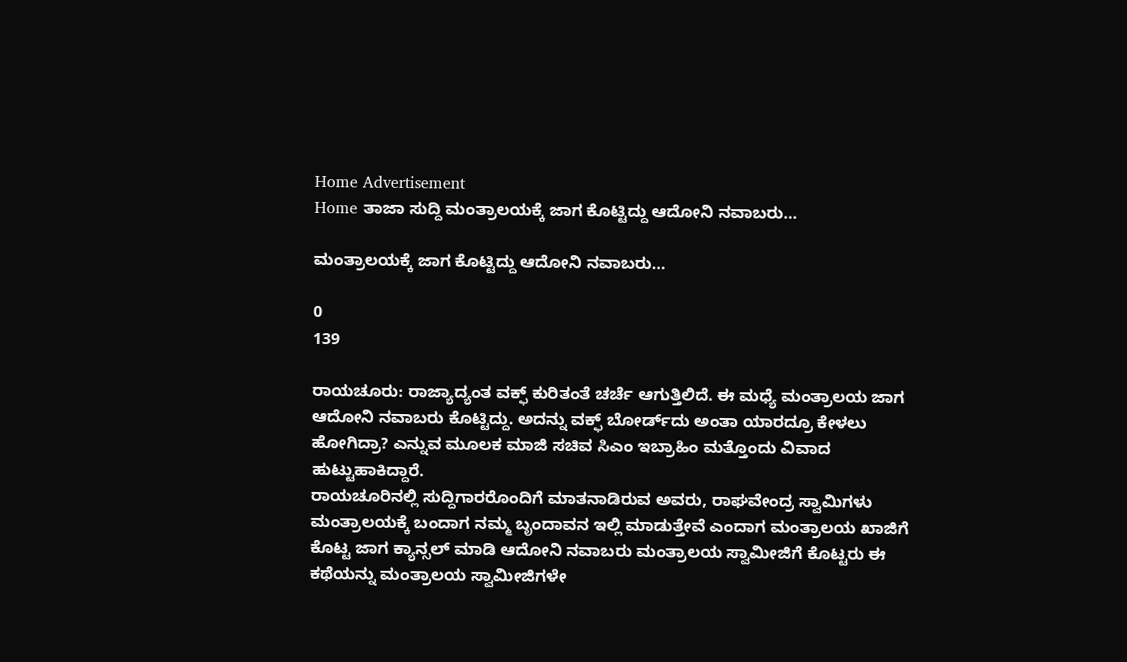Home Advertisement
Home ತಾಜಾ ಸುದ್ದಿ ಮಂತ್ರಾಲಯಕ್ಕೆ ಜಾಗ ಕೊಟ್ಟಿದ್ದು ಆದೋನಿ ನವಾಬರು…

ಮಂತ್ರಾಲಯಕ್ಕೆ ಜಾಗ ಕೊಟ್ಟಿದ್ದು ಆದೋನಿ ನವಾಬರು…

0
139

ರಾಯಚೂರು: ರಾಜ್ಯಾದ್ಯಂತ ವಕ್ಫ್ ಕುರಿತಂತೆ ಚರ್ಚೆ ಆಗುತ್ತಿಲಿದೆ. ಈ ಮಧ್ಯೆ ಮಂತ್ರಾಲಯ ಜಾಗ ಆದೋನಿ ನವಾಬರು ಕೊಟ್ಟಿದ್ದು. ಅದನ್ನು ವಕ್ಫ್ ಬೋರ್ಡ್‌ದು ಅಂತಾ ಯಾರದ್ರೂ ಕೇಳಲು ಹೋಗಿದ್ರಾ? ಎನ್ನುವ ಮೂಲಕ ಮಾಜಿ ಸಚಿವ ಸಿಎಂ ಇಬ್ರಾಹಿಂ ಮತ್ತೊಂದು ವಿವಾದ ಹುಟ್ಟುಹಾಕಿದ್ದಾರೆ.
ರಾಯಚೂರಿನಲ್ಲಿ ಸುದ್ದಿಗಾರರೊಂದಿಗೆ ಮಾತನಾಡಿರುವ ಅವರು, ರಾಘವೇಂದ್ರ ಸ್ವಾಮಿಗಳು ಮಂತ್ರಾಲಯಕ್ಕೆ ಬಂದಾಗ ನಮ್ಮ ಬೃಂದಾವನ ಇಲ್ಲಿ ಮಾಡುತ್ತೇವೆ ಎಂದಾಗ ಮಂತ್ರಾಲಯ ಖಾಜಿಗೆ ಕೊಟ್ಟ ಜಾಗ ಕ್ಯಾನ್ಸಲ್ ಮಾಡಿ ಆದೋನಿ ನವಾಬರು ಮಂತ್ರಾಲಯ ಸ್ವಾಮೀಜಿಗೆ ಕೊಟ್ಟರು ಈ ಕಥೆಯನ್ನು ಮಂತ್ರಾಲಯ ಸ್ವಾಮೀಜಿಗಳೇ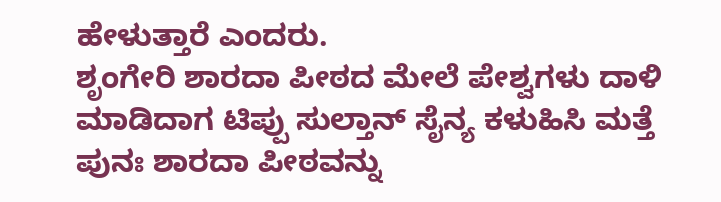ಹೇಳುತ್ತಾರೆ ಎಂದರು.
ಶೃಂಗೇರಿ ಶಾರದಾ ಪೀಠದ ಮೇಲೆ ಪೇಶ್ವಗಳು ದಾಳಿ ಮಾಡಿದಾಗ ಟಿಪ್ಪು ಸುಲ್ತಾನ್ ಸೈನ್ಯ ಕಳುಹಿಸಿ ಮತ್ತೆ ಪುನಃ ಶಾರದಾ ಪೀಠವನ್ನು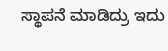ಸ್ಥಾಪನೆ ಮಾಡಿದ್ರು ಇದು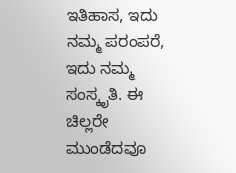ಇತಿಹಾಸ, ಇದು ನಮ್ಮ ‌ಪರಂಪರೆ, ಇದು ನಮ್ಮ ಸಂಸ್ಕೃತಿ. ಈ ಚಿಲ್ಲರೇ ಮುಂಡೆದವೂ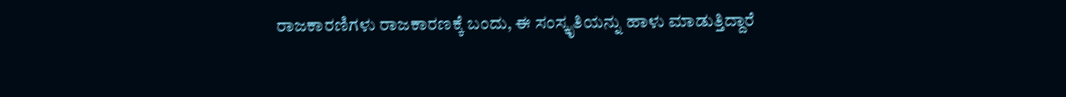ರಾಜಕಾರಣಿಗಳು ರಾಜಕಾರಣಕ್ಕೆ ಬಂದು, ಈ ಸಂಸ್ಕೃತಿಯನ್ನು ಹಾಳು ಮಾಡುತ್ತಿದ್ದಾರೆ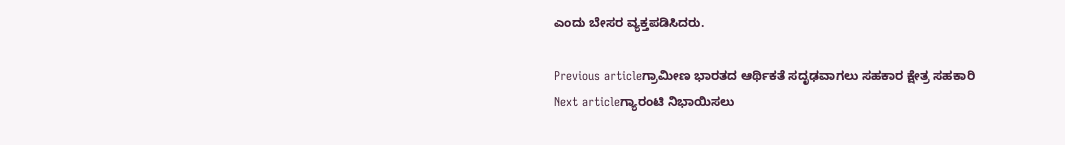ಎಂದು ಬೇಸರ ವ್ಯಕ್ತಪಡಿಸಿದರು.

Previous articleಗ್ರಾಮೀಣ ಭಾರತದ ಆರ್ಥಿಕತೆ ಸದೃಢವಾಗಲು ಸಹಕಾರ ಕ್ಷೇತ್ರ ಸಹಕಾರಿ
Next articleಗ್ಯಾರಂಟಿ ನಿಭಾಯಿಸಲು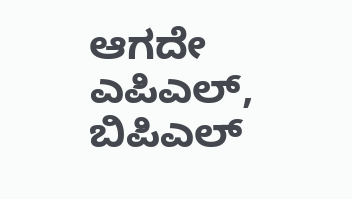ಆಗದೇ ಎಪಿಎಲ್‌, ಬಿಪಿಎಲ್‌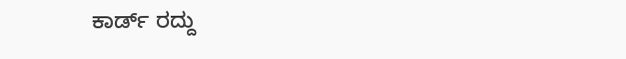ಕಾರ್ಡ್‌ ರದ್ದು